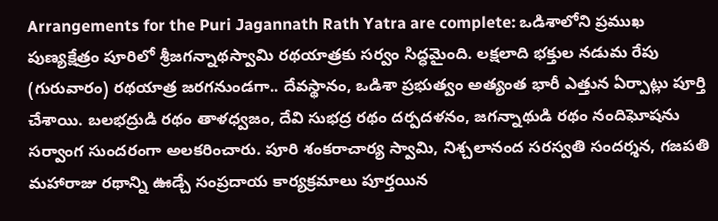Arrangements for the Puri Jagannath Rath Yatra are complete: ఒడిశాలోని ప్రముఖ పుణ్యక్షేత్రం పూరిలో శ్రీజగన్నాథస్వామి రథయాత్రకు సర్వం సిద్ధమైంది. లక్షలాది భక్తుల నడుమ రేపు (గురువారం) రథయాత్ర జరగనుండగా.. దేవస్థానం, ఒడిశా ప్రభుత్వం అత్యంత భారీ ఎత్తున ఏర్పాట్లు పూర్తి చేశాయి. బలభద్రుడి రథం తాళధ్వజం, దేవి సుభద్ర రథం దర్పదళనం, జగన్నాథుడి రథం నందిఘోషను సర్వాంగ సుందరంగా అలకరించారు. పూరి శంకరాచార్య స్వామి, నిశ్చలానంద సరస్వతి సందర్శన, గజపతి మహారాజు రథాన్ని ఊడ్చే సంప్రదాయ కార్యక్రమాలు పూర్తయిన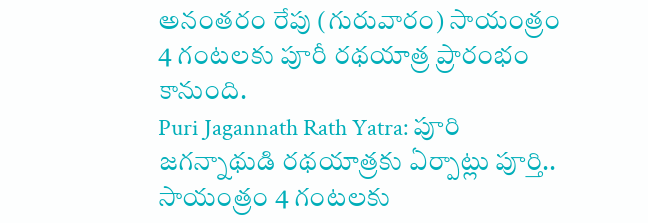అనంతరం రేపు (గురువారం) సాయంత్రం 4 గంటలకు పూరీ రథయాత్ర ప్రారంభం కానుంది.
Puri Jagannath Rath Yatra: పూరి జగన్నాథుడి రథయాత్రకు ఏర్పాట్లు పూర్తి.. సాయంత్రం 4 గంటలకు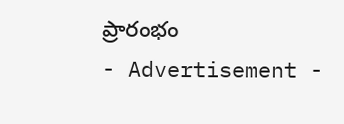ప్రారంభం
- Advertisement -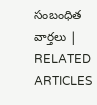సంబంధిత వార్తలు | RELATED ARTICLES